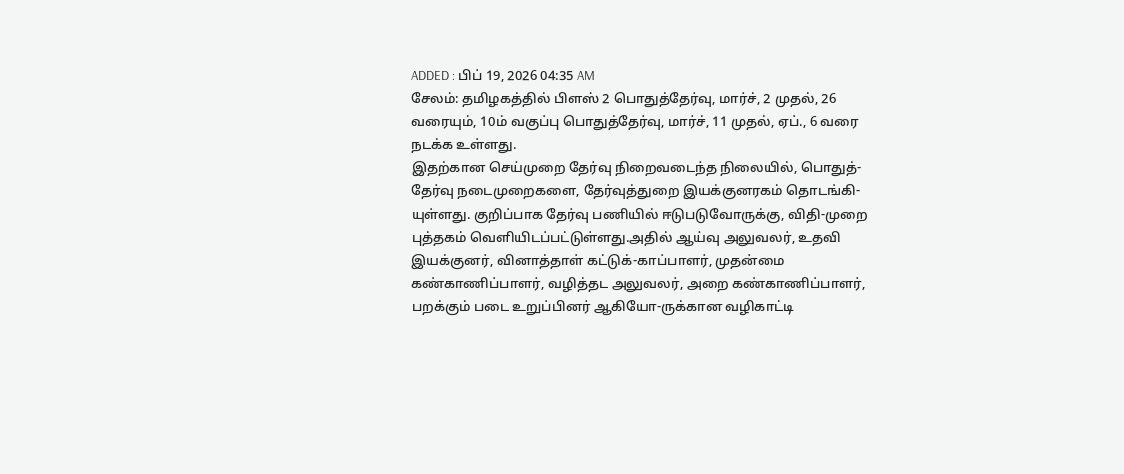ADDED : பிப் 19, 2026 04:35 AM
சேலம்: தமிழகத்தில் பிளஸ் 2 பொதுத்தேர்வு, மார்ச், 2 முதல், 26 வரையும், 10ம் வகுப்பு பொதுத்தேர்வு, மார்ச், 11 முதல், ஏப்., 6 வரை நடக்க உள்ளது.
இதற்கான செய்முறை தேர்வு நிறைவடைந்த நிலையில், பொதுத்-தேர்வு நடைமுறைகளை, தேர்வுத்துறை இயக்குனரகம் தொடங்கி-யுள்ளது. குறிப்பாக தேர்வு பணியில் ஈடுபடுவோருக்கு, விதி-முறை புத்தகம் வெளியிடப்பட்டுள்ளது.அதில் ஆய்வு அலுவலர், உதவி இயக்குனர், வினாத்தாள் கட்டுக்-காப்பாளர், முதன்மை கண்காணிப்பாளர், வழித்தட அலுவலர், அறை கண்காணிப்பாளர், பறக்கும் படை உறுப்பினர் ஆகியோ-ருக்கான வழிகாட்டி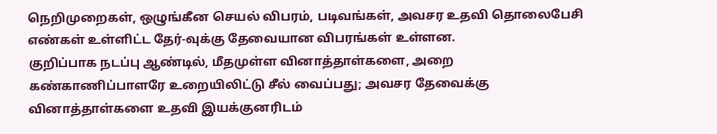நெறிமுறைகள், ஒழுங்கீன செயல் விபரம், படிவங்கள், அவசர உதவி தொலைபேசி எண்கள் உள்ளிட்ட தேர்-வுக்கு தேவையான விபரங்கள் உள்ளன.
குறிப்பாக நடப்பு ஆண்டில், மீதமுள்ள வினாத்தாள்களை, அறை கண்காணிப்பாளரே உறையிலிட்டு சீல் வைப்பது; அவசர தேவைக்கு வினாத்தாள்களை உதவி இயக்குனரிடம்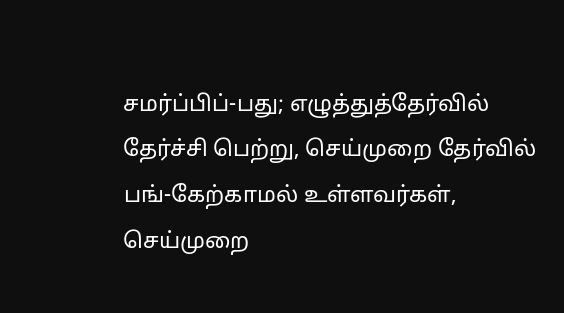சமர்ப்பிப்-பது; எழுத்துத்தேர்வில் தேர்ச்சி பெற்று, செய்முறை தேர்வில் பங்-கேற்காமல் உள்ளவர்கள், செய்முறை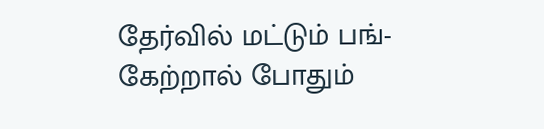தேர்வில் மட்டும் பங்-கேற்றால் போதும்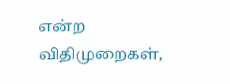என்ற விதிமுறைகள்,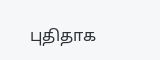புதிதாக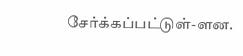சேர்க்கப்பட்டுள்-ளன.